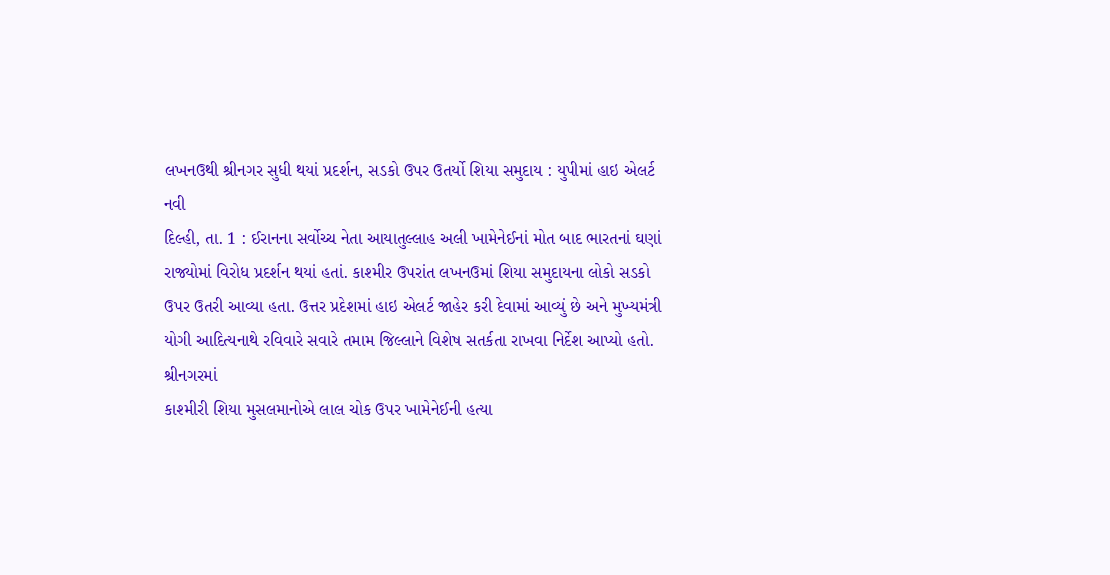લખનઉથી શ્રીનગર સુધી થયાં પ્રદર્શન, સડકો ઉપર ઉતર્યો શિયા સમુદાય : યુપીમાં હાઇ એલર્ટ
નવી
દિલ્હી, તા. 1 : ઈરાનના સર્વોચ્ચ નેતા આયાતુલ્લાહ અલી ખામેનેઈનાં મોત બાદ ભારતનાં ઘણાં
રાજ્યોમાં વિરોધ પ્રદર્શન થયાં હતાં. કાશ્મીર ઉપરાંત લખનઉમાં શિયા સમુદાયના લોકો સડકો
ઉપર ઉતરી આવ્યા હતા. ઉત્તર પ્રદેશમાં હાઇ એલર્ટ જાહેર કરી દેવામાં આવ્યું છે અને મુખ્યમંત્રી
યોગી આદિત્યનાથે રવિવારે સવારે તમામ જિલ્લાને વિશેષ સતર્કતા રાખવા નિર્દેશ આપ્યો હતો.
શ્રીનગરમાં
કાશ્મીરી શિયા મુસલમાનોએ લાલ ચોક ઉપર ખામેનેઈની હત્યા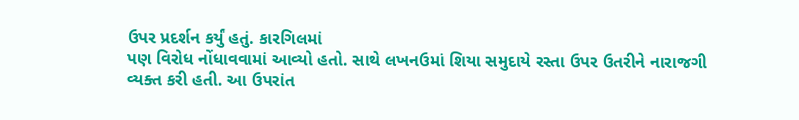ઉપર પ્રદર્શન કર્યું હતું. કારગિલમાં
પણ વિરોધ નોંધાવવામાં આવ્યો હતો. સાથે લખનઉમાં શિયા સમુદાયે રસ્તા ઉપર ઉતરીને નારાજગી
વ્યક્ત કરી હતી. આ ઉપરાંત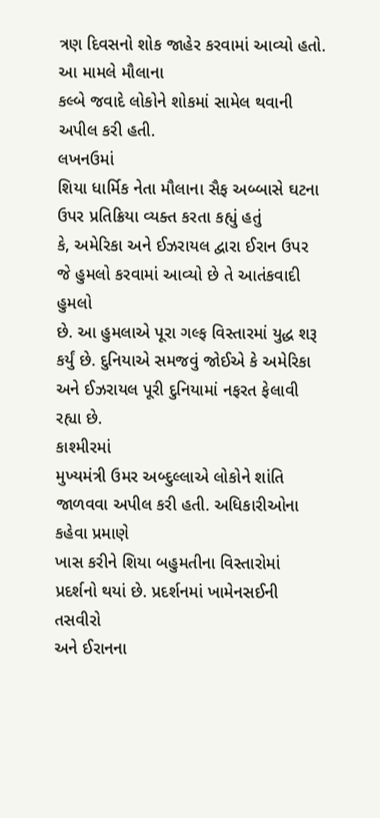ત્રણ દિવસનો શોક જાહેર કરવામાં આવ્યો હતો. આ મામલે મૌલાના
કલ્બે જવાદે લોકોને શોકમાં સામેલ થવાની અપીલ કરી હતી.
લખનઉમાં
શિયા ધાર્મિક નેતા મૌલાના સૈફ અબ્બાસે ઘટના ઉપર પ્રતિક્રિયા વ્યક્ત કરતા કહ્યું હતું
કે, અમેરિકા અને ઈઝરાયલ દ્વારા ઈરાન ઉપર જે હુમલો કરવામાં આવ્યો છે તે આતંકવાદી હુમલો
છે. આ હુમલાએ પૂરા ગલ્ફ વિસ્તારમાં યુદ્ધ શરૂ કર્યું છે. દુનિયાએ સમજવું જોઈએ કે અમેરિકા
અને ઈઝરાયલ પૂરી દુનિયામાં નફરત ફેલાવી રહ્યા છે.
કાશ્મીરમાં
મુખ્યમંત્રી ઉમર અબ્દુલ્લાએ લોકોને શાંતિ જાળવવા અપીલ કરી હતી. અધિકારીઓના કહેવા પ્રમાણે
ખાસ કરીને શિયા બહુમતીના વિસ્તારોમાં પ્રદર્શનો થયાં છે. પ્રદર્શનમાં ખામેનસઈની તસવીરો
અને ઈરાનના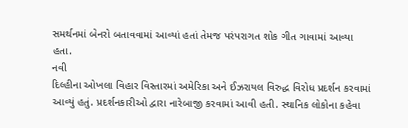સમર્થનમાં બેનરો બતાવવામાં આવ્યાં હતાં તેમજ પરંપરાગત શોક ગીત ગાવામાં આવ્યા
હતા.
નવી
દિલ્હીના ઓખલા વિહાર વિસ્તારમાં અમેરિકા અને ઈઝરાયલ વિરુદ્ધ વિરોધ પ્રદર્શન કરવામાં
આવ્યું હતું. પ્રદર્શનકારીઓ દ્વારા નારેબાજી કરવામાં આવી હતી. સ્થાનિક લોકોના કહેવા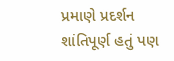પ્રમાણે પ્રદર્શન શાંતિપૂર્ણ હતું પણ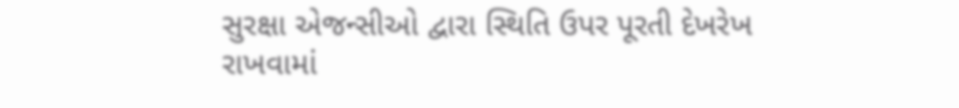સુરક્ષા એજન્સીઓ દ્વારા સ્થિતિ ઉપર પૂરતી દેખરેખ
રાખવામાં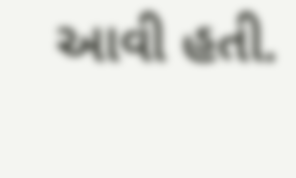આવી હતી.